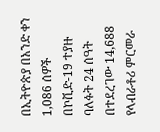በኢትዮጵያ በአንድ ቀን 1,086 ሰዎች በኮቪድ-19 ተያዙ
ባለፉት 24 ሰዓት በተደረገው 14,688 የላብራቶሪ ምርመራ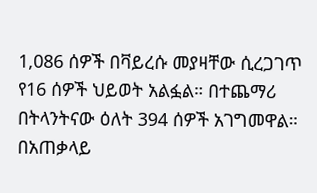1,086 ሰዎች በቫይረሱ መያዛቸው ሲረጋገጥ የ16 ሰዎች ህይወት አልፏል። በተጨማሪ በትላንትናው ዕለት 394 ሰዎች አገግመዋል።
በአጠቃላይ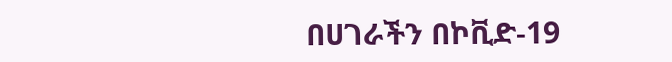በሀገራችን በኮቪድ-19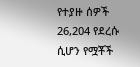የተያዙ ሰዎች 26,204 የደረሱ ሲሆን የሟቾች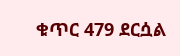ቁጥር 479 ደርሷል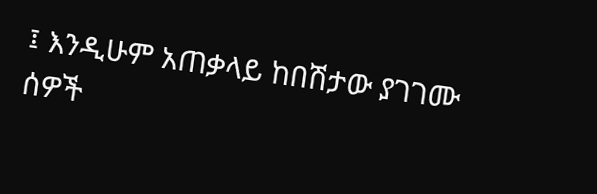፤ እንዲሁም አጠቃላይ ከበሽታው ያገገሙ ሰዎች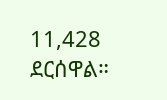11,428 ደርሰዋል።